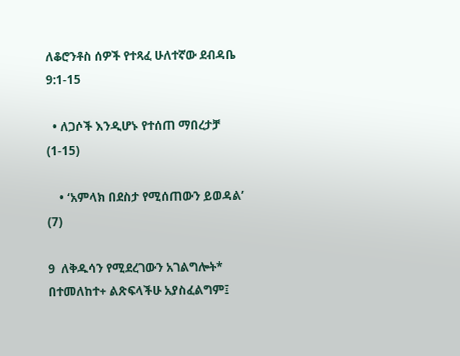ለቆሮንቶስ ሰዎች የተጻፈ ሁለተኛው ደብዳቤ 9:1-15

  • ለጋሶች እንዲሆኑ የተሰጠ ማበረታቻ (1-15)

    • ‘አምላክ በደስታ የሚሰጠውን ይወዳል’ (7)

9  ለቅዱሳን የሚደረገውን አገልግሎት* በተመለከተ+ ልጽፍላችሁ አያስፈልግም፤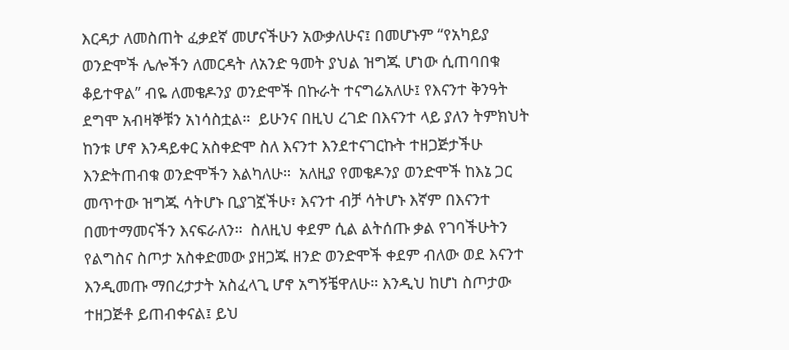እርዳታ ለመስጠት ፈቃደኛ መሆናችሁን አውቃለሁና፤ በመሆኑም “የአካይያ ወንድሞች ሌሎችን ለመርዳት ለአንድ ዓመት ያህል ዝግጁ ሆነው ሲጠባበቁ ቆይተዋል” ብዬ ለመቄዶንያ ወንድሞች በኩራት ተናግሬአለሁ፤ የእናንተ ቅንዓት ደግሞ አብዛኞቹን አነሳስቷል።  ይሁንና በዚህ ረገድ በእናንተ ላይ ያለን ትምክህት ከንቱ ሆኖ እንዳይቀር አስቀድሞ ስለ እናንተ እንደተናገርኩት ተዘጋጅታችሁ እንድትጠብቁ ወንድሞችን እልካለሁ።  አለዚያ የመቄዶንያ ወንድሞች ከእኔ ጋር መጥተው ዝግጁ ሳትሆኑ ቢያገኟችሁ፣ እናንተ ብቻ ሳትሆኑ እኛም በእናንተ በመተማመናችን እናፍራለን።  ስለዚህ ቀደም ሲል ልትሰጡ ቃል የገባችሁትን የልግስና ስጦታ አስቀድመው ያዘጋጁ ዘንድ ወንድሞች ቀደም ብለው ወደ እናንተ እንዲመጡ ማበረታታት አስፈላጊ ሆኖ አግኝቼዋለሁ። እንዲህ ከሆነ ስጦታው ተዘጋጅቶ ይጠብቀናል፤ ይህ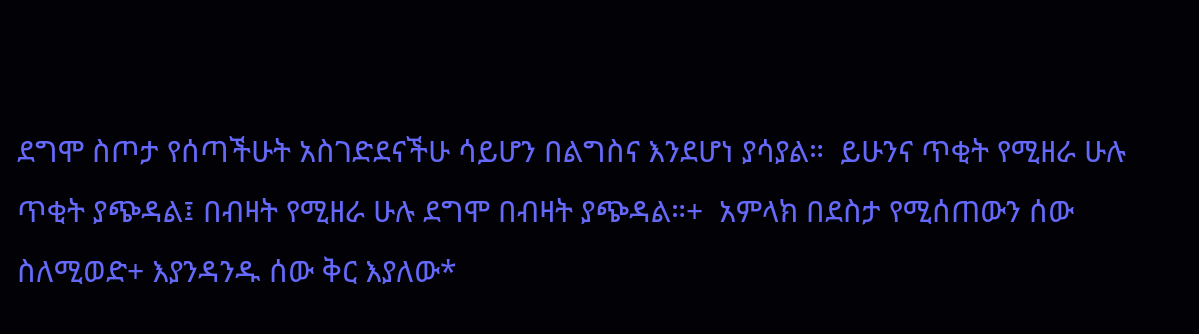ደግሞ ስጦታ የሰጣችሁት አስገድደናችሁ ሳይሆን በልግስና እንደሆነ ያሳያል።  ይሁንና ጥቂት የሚዘራ ሁሉ ጥቂት ያጭዳል፤ በብዛት የሚዘራ ሁሉ ደግሞ በብዛት ያጭዳል።+  አምላክ በደስታ የሚሰጠውን ሰው ስለሚወድ+ እያንዳንዱ ሰው ቅር እያለው*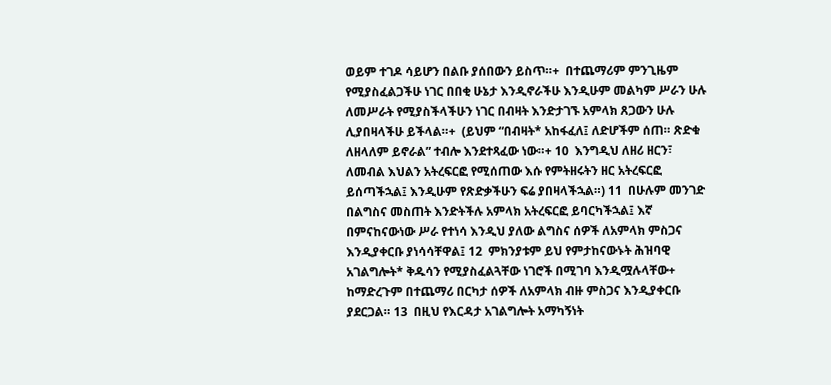ወይም ተገዶ ሳይሆን በልቡ ያሰበውን ይስጥ።+  በተጨማሪም ምንጊዜም የሚያስፈልጋችሁ ነገር በበቂ ሁኔታ እንዲኖራችሁ እንዲሁም መልካም ሥራን ሁሉ ለመሥራት የሚያስችላችሁን ነገር በብዛት እንድታገኙ አምላክ ጸጋውን ሁሉ ሊያበዛላችሁ ይችላል።+  (ይህም “በብዛት* አከፋፈለ፤ ለድሆችም ሰጠ። ጽድቁ ለዘላለም ይኖራል” ተብሎ እንደተጻፈው ነው።+ 10  እንግዲህ ለዘሪ ዘርን፣ ለመብል እህልን አትረፍርፎ የሚሰጠው እሱ የምትዘሩትን ዘር አትረፍርፎ ይሰጣችኋል፤ እንዲሁም የጽድቃችሁን ፍሬ ያበዛላችኋል።) 11  በሁሉም መንገድ በልግስና መስጠት እንድትችሉ አምላክ አትረፍርፎ ይባርካችኋል፤ እኛ በምናከናውነው ሥራ የተነሳ እንዲህ ያለው ልግስና ሰዎች ለአምላክ ምስጋና እንዲያቀርቡ ያነሳሳቸዋል፤ 12  ምክንያቱም ይህ የምታከናውኑት ሕዝባዊ አገልግሎት* ቅዱሳን የሚያስፈልጓቸው ነገሮች በሚገባ እንዲሟሉላቸው+ ከማድረጉም በተጨማሪ በርካታ ሰዎች ለአምላክ ብዙ ምስጋና እንዲያቀርቡ ያደርጋል። 13  በዚህ የእርዳታ አገልግሎት አማካኝነት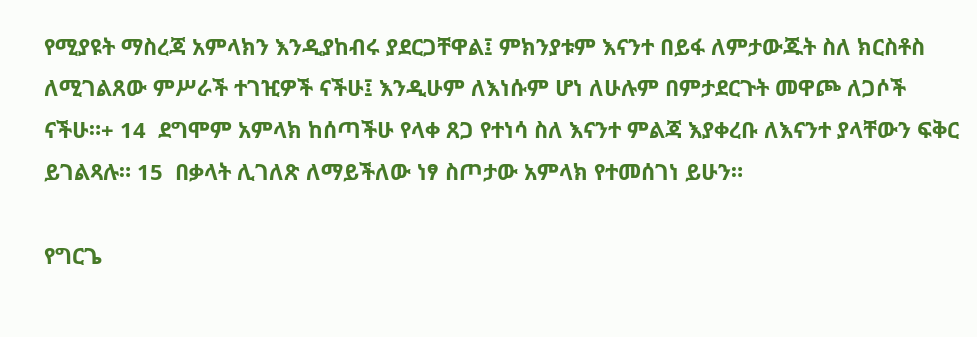የሚያዩት ማስረጃ አምላክን እንዲያከብሩ ያደርጋቸዋል፤ ምክንያቱም እናንተ በይፋ ለምታውጁት ስለ ክርስቶስ ለሚገልጸው ምሥራች ተገዢዎች ናችሁ፤ እንዲሁም ለእነሱም ሆነ ለሁሉም በምታደርጉት መዋጮ ለጋሶች ናችሁ።+ 14  ደግሞም አምላክ ከሰጣችሁ የላቀ ጸጋ የተነሳ ስለ እናንተ ምልጃ እያቀረቡ ለእናንተ ያላቸውን ፍቅር ይገልጻሉ። 15  በቃላት ሊገለጽ ለማይችለው ነፃ ስጦታው አምላክ የተመሰገነ ይሁን።

የግርጌ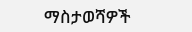ማስታወሻዎች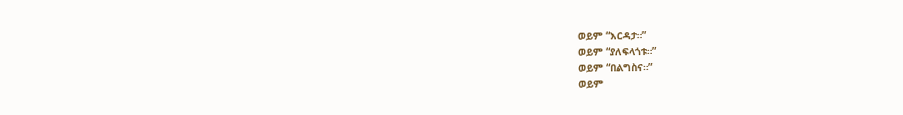ወይም “እርዳታ።”
ወይም “ያለፍላጎቱ።”
ወይም “በልግስና።”
ወይም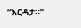“እርዳታ።”